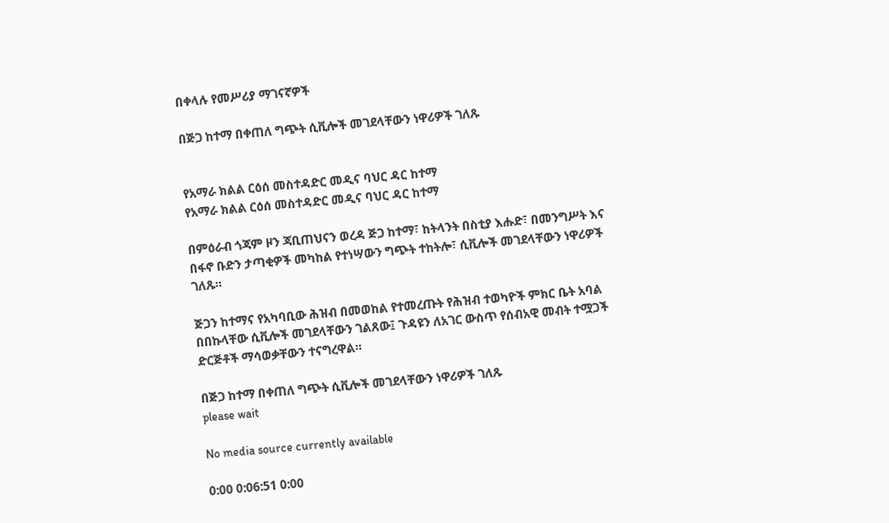በቀላሉ የመሥሪያ ማገናኛዎች

በጅጋ ከተማ በቀጠለ ግጭት ሲቪሎች መገደላቸውን ነዋሪዎች ገለጹ


የአማራ ክልል ርዕሰ መስተዳድር መዲና ባህር ዳር ከተማ
የአማራ ክልል ርዕሰ መስተዳድር መዲና ባህር ዳር ከተማ

በምዕራብ ጎጃም ዞን ጃቢጠህናን ወረዳ ጅጋ ከተማ፣ ከትላንት በስቲያ እሑድ፣ በመንግሥት እና በፋኖ ቡድን ታጣቂዎች መካከል የተነሣውን ግጭት ተከትሎ፣ ሲቪሎች መገደላቸውን ነዋሪዎች ገለጹ።

ጅጋን ከተማና የአካባቢው ሕዝብ በመወከል የተመረጡት የሕዝብ ተወካዮች ምክር ቤት አባል በበኩላቸው ሲቪሎች መገደላቸውን ገልጸው፤ ጉዳዩን ለአገር ውስጥ የሰብአዊ መብት ተሟጋች ድርጅቶች ማሳወቃቸውን ተናግረዋል።

በጅጋ ከተማ በቀጠለ ግጭት ሲቪሎች መገደላቸውን ነዋሪዎች ገለጹ
please wait

No media source currently available

0:00 0:06:51 0:00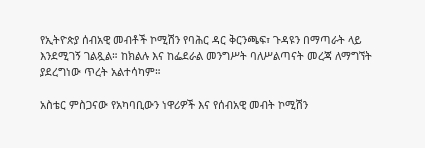የኢትዮጵያ ሰብአዊ መብቶች ኮሚሽን የባሕር ዳር ቅርንጫፍ፣ ጉዳዩን በማጣራት ላይ እንደሚገኝ ገልጿል። ከክልሉ እና ከፌደራል መንግሥት ባለሥልጣናት መረጃ ለማግኘት ያደረግነው ጥረት አልተሳካም።

አስቴር ምስጋናው የአካባቢውን ነዋሪዎች እና የሰብአዊ መብት ኮሚሽን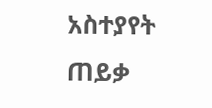አስተያየት ጠይቃ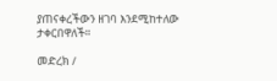ያጠናቀረችውን ዘገባ እንደሚከተለው ታቀርበዋለች።

መድረክ /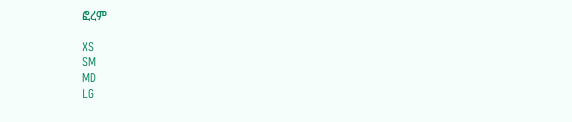ፎረም

XS
SM
MD
LG